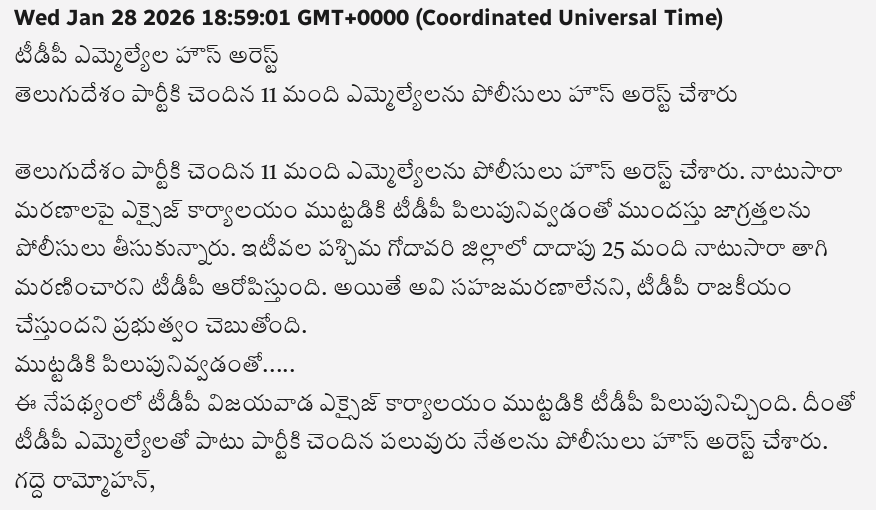Wed Jan 28 2026 18:59:01 GMT+0000 (Coordinated Universal Time)
టీడీపీ ఎమ్మెల్యేల హౌస్ అరెస్ట్
తెలుగుదేశం పార్టీకి చెందిన 11 మంది ఎమ్మెల్యేలను పోలీసులు హౌస్ అరెస్ట్ చేశారు

తెలుగుదేశం పార్టీకి చెందిన 11 మంది ఎమ్మెల్యేలను పోలీసులు హౌస్ అరెస్ట్ చేశారు. నాటుసారా మరణాలపై ఎక్సైజ్ కార్యాలయం ముట్టడికి టీడీపీ పిలుపునివ్వడంతో ముందస్తు జాగ్రత్తలను పోలీసులు తీసుకున్నారు. ఇటీవల పశ్చిమ గోదావరి జిల్లాలో దాదాపు 25 మంది నాటుసారా తాగి మరణించారని టీడీపీ ఆరోపిస్తుంది. అయితే అవి సహజమరణాలేనని, టీడీపీ రాజకీయం చేస్తుందని ప్రభుత్వం చెబుతోంది.
ముట్టడికి పిలుపునివ్వడంతో.....
ఈ నేపథ్యంలో టీడీపీ విజయవాడ ఎక్సైజ్ కార్యాలయం ముట్టడికి టీడీపీ పిలుపునిచ్చింది. దీంతో టీడీపీ ఎమ్మెల్యేలతో పాటు పార్టీకి చెందిన పలువురు నేతలను పోలీసులు హౌస్ అరెస్ట్ చేశారు. గద్దె రామ్మోహన్,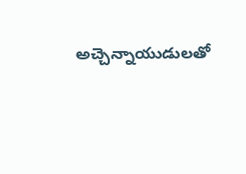అచ్చెన్నాయుడులతో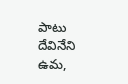పాటు దేవినేని ఉమ,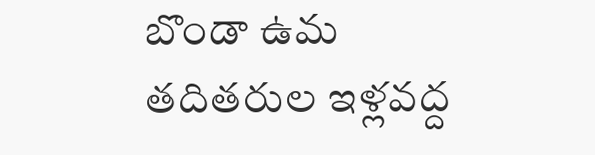బొండా ఉమ తదితరుల ఇళ్లవద్ద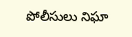పోలీసులు నిఘా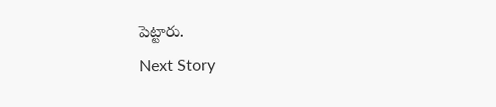పెట్టారు.
Next Story